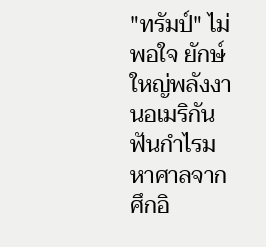"ทรัมป์" ไม่พอใจ ยักษ์ใหญ่พลังงานอเมริกัน ฟันกำไรมหาศาลจากศึกอิ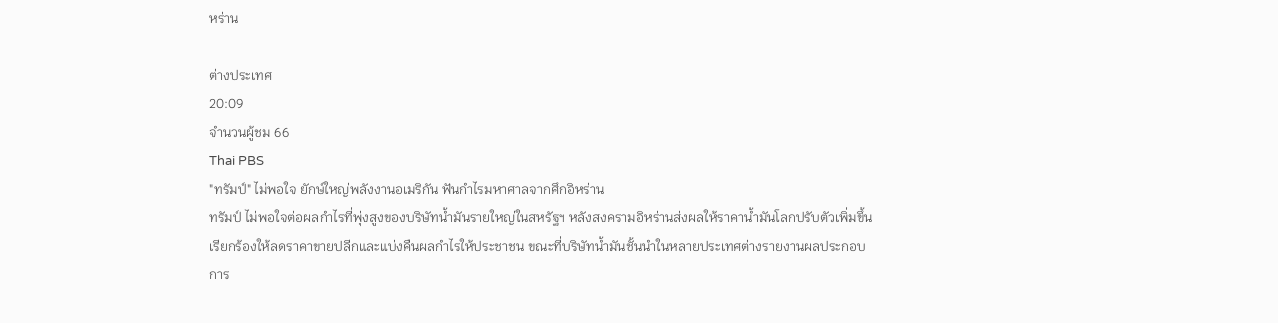หร่าน

ต่างประเทศ
20:09
จำนวนผู้ชม 66
Thai PBS
"ทรัมป์" ไม่พอใจ ยักษ์ใหญ่พลังงานอเมริกัน ฟันกำไรมหาศาลจากศึกอิหร่าน
ทรัมป์ ไม่พอใจต่อผลกำไรที่พุ่งสูงของบริษัทน้ำมันรายใหญ่ในสหรัฐฯ หลังสงครามอิหร่านส่งผลให้ราคาน้ำมันโลกปรับตัวเพิ่มขึ้น เรียกร้องให้ลดราคาขายปลีกและแบ่งคืนผลกำไรให้ประชาชน ขณะที่บริษัทน้ำมันชั้นนำในหลายประเทศต่างรายงานผลประกอบการ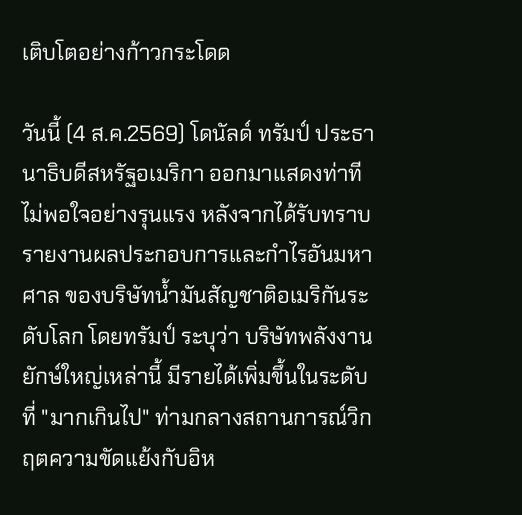เติบโตอย่างก้าวกระโดด

วันนี้ (4 ส.ค.2569) โดนัลด์ ทรัมป์ ประธานาธิบดีสหรัฐอเมริกา ออกมาแสดงท่าทีไม่พอใจอย่างรุนแรง หลังจากได้รับทราบรายงานผลประกอบการและกำไรอันมหาศาล ของบริษัทน้ำมันสัญชาติอเมริกันระดับโลก โดยทรัมป์ ระบุว่า บริษัทพลังงานยักษ์ใหญ่เหล่านี้ มีรายได้เพิ่มขึ้นในระดับที่ "มากเกินไป" ท่ามกลางสถานการณ์วิกฤตความขัดแย้งกับอิห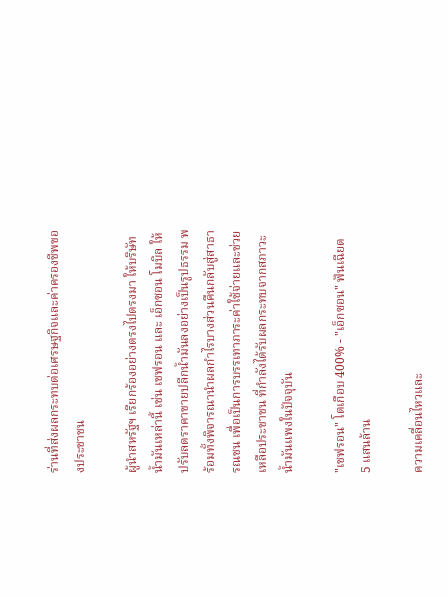ร่านที่ส่งผลกระทบต่อเศรษฐกิจและค่าครองชีพของประชาชน

ผู้นำสหรัฐฯ เรียกร้องอย่างตรงไปตรงมา ให้บริษัทน้ำมันเหล่านี้ เช่น เชฟรอน และ เอ็กซอน โมบิล ให้ปรับลดราคาขายปลีกน้ำมันลงอย่างเป็นรูปธรรม พร้อมทั้งพิจารณานำผลกำไรบางส่วนคืนกลับสู่สาธารณชน เพื่อเป็นการบรรเทาภาระค่าใช้จ่ายและช่วยเหลือประชาชน ที่กำลังได้รับผลกระทบจากสภาวะน้ำมันแพงในปัจจุบัน

"เชฟรอน" โตเกือบ 400% - "เอ็กซอน" ฟันเฉียด 5 แสนล้าน

ความเคลื่อนไหวและ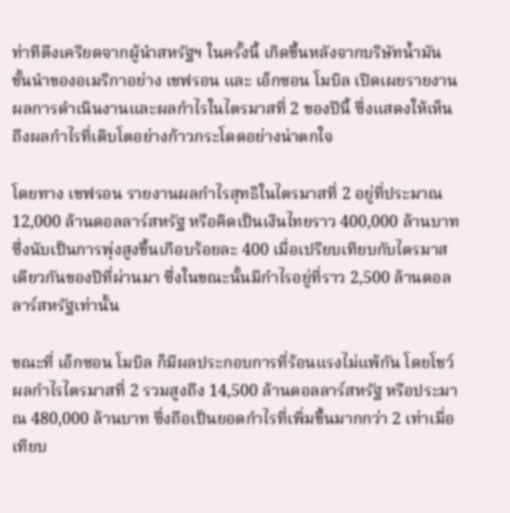ท่าทีตึงเครียดจากผู้นำสหรัฐฯ ในครั้งนี้ เกิดขึ้นหลังจากบริษัทน้ำมันชั้นนำของอเมริกาอย่าง เชฟรอน และ เอ็กซอน โมบิล เปิดเผยรายงานผลการดำเนินงานและผลกำไรในไตรมาสที่ 2 ของปีนี้ ซึ่งแสดงให้เห็นถึงผลกำไรที่เติบโตอย่างก้าวกระโดดอย่างน่าตกใจ

โดยทาง เชฟรอน รายงานผลกำไรสุทธิในไตรมาสที่ 2 อยู่ที่ประมาณ 12,000 ล้านดอลลาร์สหรัฐ หรือคิดเป็นเงินไทยราว 400,000 ล้านบาท ซึ่งนับเป็นการพุ่งสูงขึ้นเกือบร้อยละ 400 เมื่อเปรียบเทียบกับไตรมาสเดียวกันของปีที่ผ่านมา ซึ่งในขณะนั้นมีกำไรอยู่ที่ราว 2,500 ล้านดอลลาร์สหรัฐเท่านั้น

ขณะที่ เอ็กซอน โมบิล ก็มีผลประกอบการที่ร้อนแรงไม่แพ้กัน โดยโชว์ผลกำไรไตรมาสที่ 2 รวมสูงถึง 14,500 ล้านดอลลาร์สหรัฐ หรือประมาณ 480,000 ล้านบาท ซึ่งถือเป็นยอดกำไรที่เพิ่มขึ้นมากกว่า 2 เท่าเมื่อเทียบ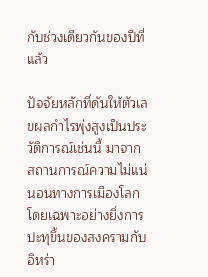กับช่วงเดียวกันของปีที่แล้ว

ปัจจัยหลักที่ดันให้ตัวเลขผลกำไรพุ่งสูงเป็นประวัติการณ์เช่นนี้ มาจากสถานการณ์ความไม่แน่นอนทางการเมืองโลก โดยเฉพาะอย่างยิ่งการปะทุขึ้นของสงครามกับอิหร่า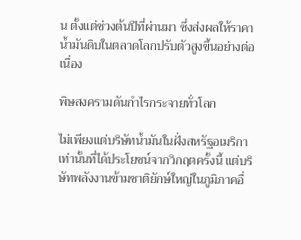น ตั้งแต่ช่วงต้นปีที่ผ่านมา ซึ่งส่งผลให้ราคาน้ำมันดิบในตลาดโลกปรับตัวสูงขึ้นอย่างต่อเนื่อง

พิษสงครามดันกำไรกระจายทั่วโลก

ไม่เพียงแต่บริษัทน้ำมันในฝั่งสหรัฐอเมริกาเท่านั้นที่ได้ประโยชน์จากวิกฤตครั้งนี้ แต่บริษัทพลังงานข้ามชาติยักษ์ใหญ่ในภูมิภาคอื่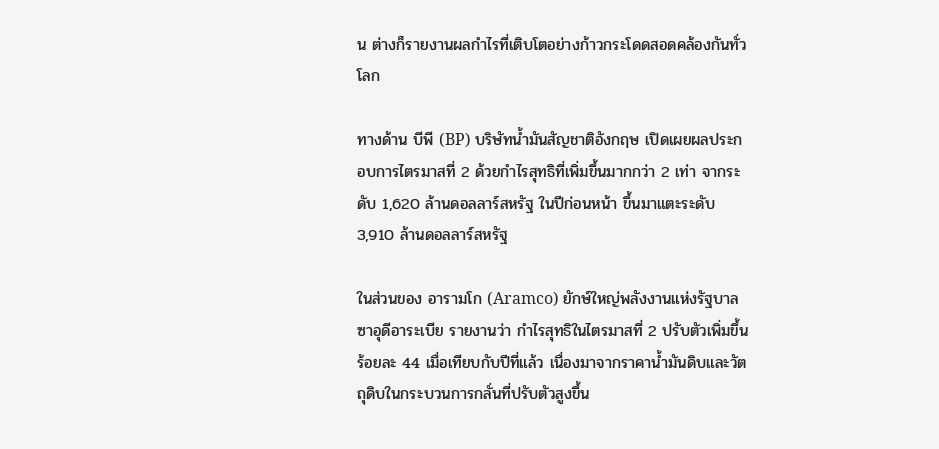น ต่างก็รายงานผลกำไรที่เติบโตอย่างก้าวกระโดดสอดคล้องกันทั่วโลก

ทางด้าน บีพี (BP) บริษัทน้ำมันสัญชาติอังกฤษ เปิดเผยผลประกอบการไตรมาสที่ 2 ด้วยกำไรสุทธิที่เพิ่มขึ้นมากกว่า 2 เท่า จากระดับ 1,620 ล้านดอลลาร์สหรัฐ ในปีก่อนหน้า ขึ้นมาแตะระดับ 3,910 ล้านดอลลาร์สหรัฐ

ในส่วนของ อารามโก (Aramco) ยักษ์ใหญ่พลังงานแห่งรัฐบาลซาอุดีอาระเบีย รายงานว่า กำไรสุทธิในไตรมาสที่ 2 ปรับตัวเพิ่มขึ้นร้อยละ 44 เมื่อเทียบกับปีที่แล้ว เนื่องมาจากราคาน้ำมันดิบและวัตถุดิบในกระบวนการกลั่นที่ปรับตัวสูงขึ้น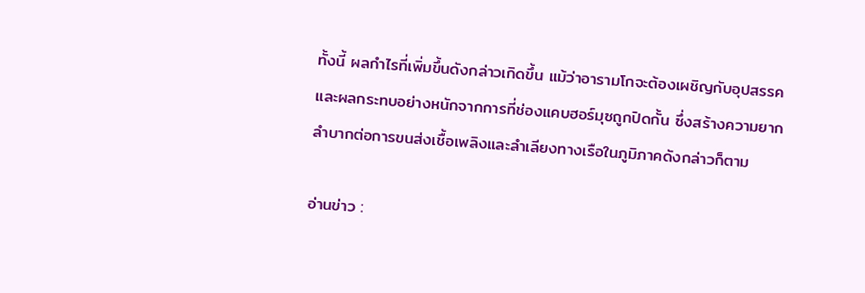ทั้งนี้ ผลกำไรที่เพิ่มขึ้นดังกล่าวเกิดขึ้น แม้ว่าอารามโกจะต้องเผชิญกับอุปสรรค และผลกระทบอย่างหนักจากการที่ช่องแคบฮอร์มุซถูกปิดกั้น ซึ่งสร้างความยากลำบากต่อการขนส่งเชื้อเพลิงและลำเลียงทางเรือในภูมิภาคดังกล่าวก็ตาม

อ่านข่าว :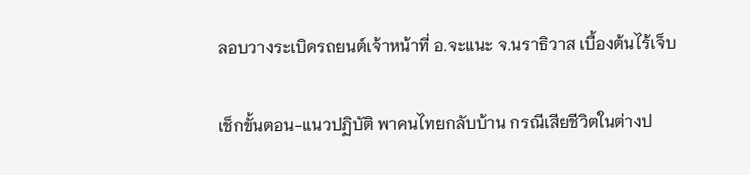ลอบวางระเบิดรถยนต์เจ้าหน้าที่ อ.จะแนะ จ.นราธิวาส เบื้องต้นไร้เจ็บ

เช็กขั้นตอน-แนวปฏิบัติ พาคนไทยกลับบ้าน กรณีเสียชีวิตในต่างป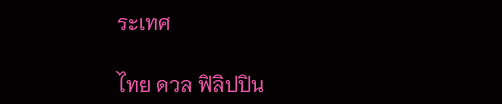ระเทศ

ไทย ดวล ฟิลิปปิน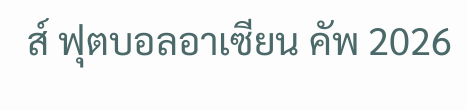ส์ ฟุตบอลอาเซียน คัพ 2026